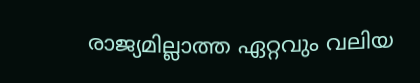രാജ്യമില്ലാത്ത ഏറ്റവും വലിയ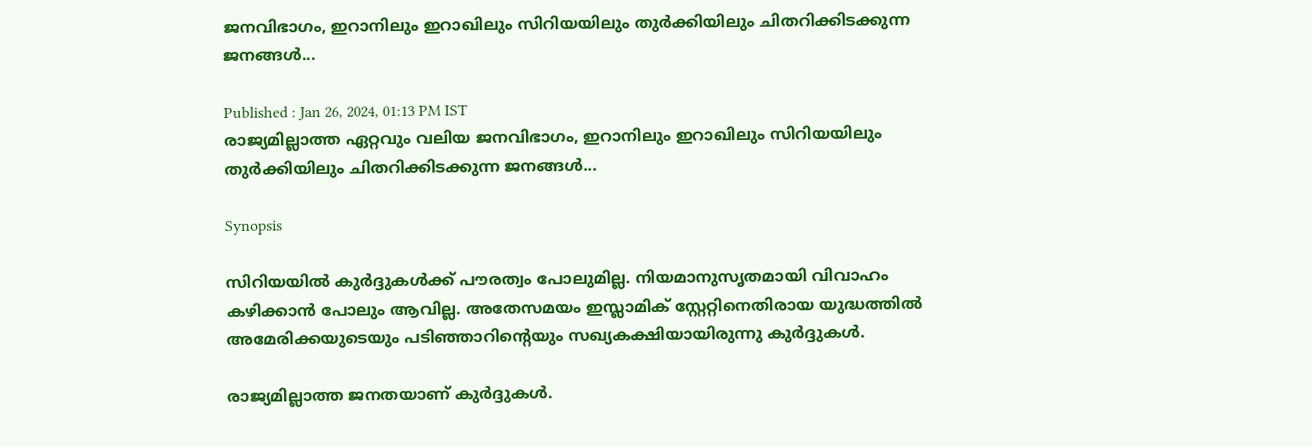ജനവിഭാഗം, ഇറാനിലും ഇറാഖിലും സിറിയയിലും തുർക്കിയിലും ചിതറിക്കിടക്കുന്ന ജനങ്ങൾ...

Published : Jan 26, 2024, 01:13 PM IST
രാജ്യമില്ലാത്ത ഏറ്റവും വലിയ ജനവിഭാഗം, ഇറാനിലും ഇറാഖിലും സിറിയയിലും തുർക്കിയിലും ചിതറിക്കിടക്കുന്ന ജനങ്ങൾ...

Synopsis

സിറിയയിൽ കുർദ്ദുകൾക്ക് പൗരത്വം പോലുമില്ല. നിയമാനുസൃതമായി വിവാഹം കഴിക്കാൻ പോലും ആവില്ല. അതേസമയം ഇസ്ലാമിക് സ്റ്റേറ്റിനെതിരായ യുദ്ധത്തിൽ അമേരിക്കയുടെയും പടിഞ്ഞാറിന്റെയും സഖ്യകക്ഷിയായിരുന്നു കുർദ്ദുകൾ.

രാജ്യമില്ലാത്ത ജനതയാണ് കുർദ്ദുകൾ.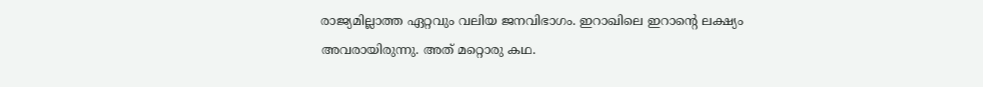രാജ്യമില്ലാത്ത ഏറ്റവും വലിയ ജനവിഭാഗം. ഇറാഖിലെ ഇറാന്റെ ലക്ഷ്യം അവരായിരുന്നു. അത് മറ്റൊരു കഥ.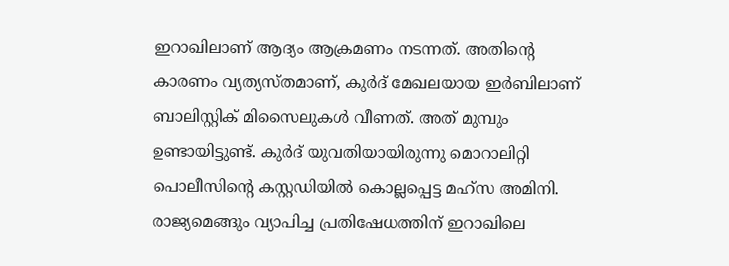ഇറാഖിലാണ് ആദ്യം ആക്രമണം നടന്നത്. അതിന്റെ കാരണം വ്യത്യസ്തമാണ്, കു‍ർദ് മേഖലയായ ഇർബിലാണ് ബാലിസ്റ്റിക് മിസൈലുകൾ വീണത്. അത് മുമ്പും ഉണ്ടായിട്ടുണ്ട്. കുർദ് യുവതിയായിരുന്നു മൊറാലിറ്റി പൊലീസിന്റെ കസ്റ്റഡിയിൽ കൊല്ലപ്പെട്ട മഹ്‍സ അമിനി. രാജ്യമെങ്ങും വ്യാപിച്ച പ്രതിഷേധത്തിന് ഇറാഖിലെ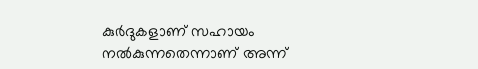കുർദുകളാണ് സഹായം നൽകുന്നതെന്നാണ് അന്ന്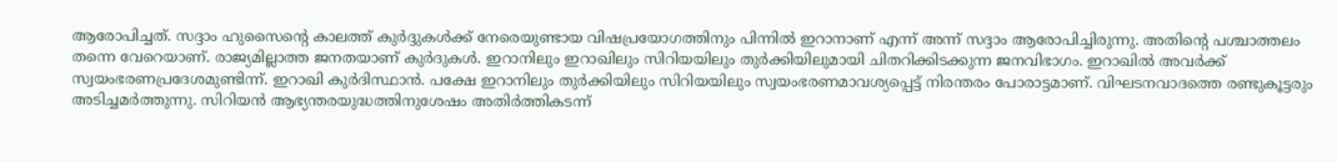ആരോപിച്ചത്. സദ്ദാം ഹുസൈന്റെ കാലത്ത് കുർദ്ദുകൾക്ക് നേരെയുണ്ടായ വിഷപ്രയോഗത്തിനും പിന്നിൽ ഇറാനാണ് എന്ന് അന്ന് സദ്ദാം ആരോപിച്ചിരുന്നു. അതിന്റെ പശ്ചാത്തലം തന്നെ വേറെയാണ്. രാജ്യമില്ലാത്ത ജനതയാണ് കുർദുകൾ. ഇറാനിലും ഇറാഖിലും സിറിയയിലും തുർക്കിയിലുമായി ചിതറിക്കിടക്കുന്ന ജനവിഭാഗം. ഇറാഖിൽ അവർക്ക് സ്വയംഭരണപ്രദേശമുണ്ടിന്ന്. ഇറാഖി കുർദിസ്ഥാൻ. പക്ഷേ ഇറാനിലും തുർക്കിയിലും സിറിയയിലും സ്വയംഭരണമാവശ്യപ്പെട്ട് നിരന്തരം പോരാട്ടമാണ്. വിഘടനവാദത്തെ രണ്ടുകൂട്ടരും അടിച്ചമർത്തുന്നു. സിറിയൻ ആഭ്യന്തരയുദ്ധത്തിനുശേഷം അതിർത്തികടന്ന്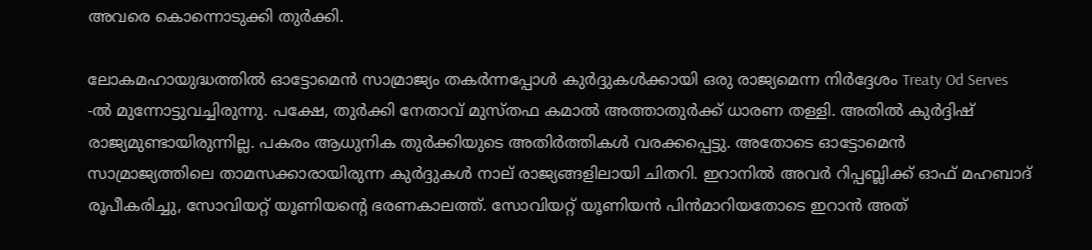അവരെ കൊന്നൊടുക്കി തുർക്കി.

ലോകമഹായുദ്ധത്തിൽ ഓട്ടോമെൻ സാമ്രാജ്യം തകർന്നപ്പോൾ കുർദ്ദുകൾക്കായി ഒരു രാജ്യമെന്ന നിർദ്ദേശം Treaty Od Serves -ൽ മുന്നോട്ടുവച്ചിരുന്നു. പക്ഷേ, തുർക്കി നേതാവ് മുസ്തഫ കമാൽ അത്താതുർക്ക് ധാരണ തള്ളി. അതിൽ കുർദ്ദിഷ് രാജ്യമുണ്ടായിരുന്നില്ല. പകരം ആധുനിക തു‍ർക്കിയുടെ അതിർത്തികൾ വരക്കപ്പെട്ടു. അതോടെ ഓട്ടോമെൻ സാമ്രാജ്യത്തിലെ താമസക്കാരായിരുന്ന കുർദ്ദുകൾ നാല് രാജ്യങ്ങളിലായി ചിതറി. ഇറാനിൽ അവർ റിപ്പബ്ലിക്ക് ഓഫ് മഹബാദ് രൂപീകരിച്ചു, സോവിയറ്റ് യൂണിയന്റെ ഭരണകാലത്ത്. സോവിയറ്റ് യൂണിയൻ പിൻമാറിയതോടെ ഇറാൻ അത്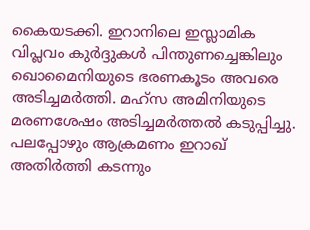കൈയടക്കി. ഇറാനിലെ ഇസ്ലാമിക വിപ്ലവം കുർദ്ദുകൾ പിന്തുണച്ചെങ്കിലും ഖൊമൈനിയുടെ ഭരണകൂടം അവരെ അടിച്ചമർത്തി. മഹ്സ അമിനിയുടെ മരണശേഷം അടിച്ചമർത്തൽ കടുപ്പിച്ചു. പലപ്പോഴും ആക്രമണം ഇറാഖ് അതിർത്തി കടന്നും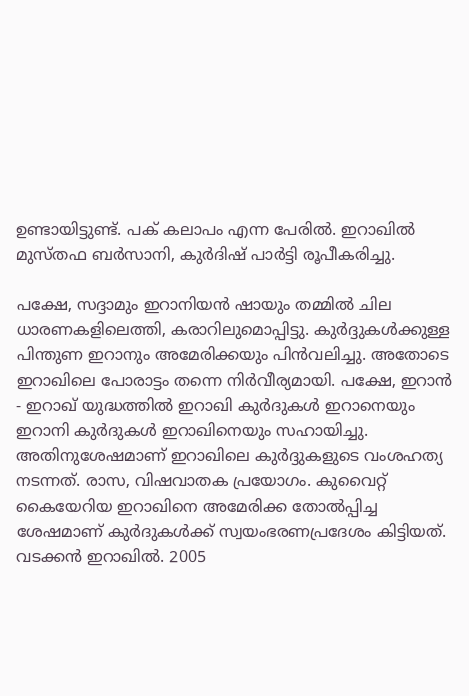ഉണ്ടായിട്ടുണ്ട്. പക് കലാപം എന്ന പേരിൽ. ഇറാഖിൽ മുസ്തഫ ബർസാനി, കുർദിഷ് പാർട്ടി രൂപീകരിച്ചു.

പക്ഷേ, സദ്ദാമും ഇറാനിയൻ ഷായും തമ്മിൽ ചില ധാരണകളിലെത്തി, കരാറിലുമൊപ്പിട്ടു. കുർദ്ദുകൾക്കുള്ള പിന്തുണ ഇറാനും അമേരിക്കയും പിൻവലിച്ചു. അതോടെ ഇറാഖിലെ പോരാട്ടം തന്നെ നിർവീര്യമായി. പക്ഷേ, ഇറാൻ - ഇറാഖ് യുദ്ധത്തിൽ ഇറാഖി കുർദുകൾ ഇറാനെയും ഇറാനി കുർദുകൾ ഇറാഖിനെയും സഹായിച്ചു. അതിനുശേഷമാണ് ഇറാഖിലെ കുർദ്ദുകളുടെ വംശഹത്യ നടന്നത്. രാസ, വിഷവാതക പ്രയോഗം. കുവൈറ്റ് കൈയേറിയ ഇറാഖിനെ അമേരിക്ക തോൽപ്പിച്ച ശേഷമാണ് കുർദുകൾക്ക് സ്വയംഭരണപ്രദേശം കിട്ടിയത്. വടക്കൻ ഇറാഖിൽ. 2005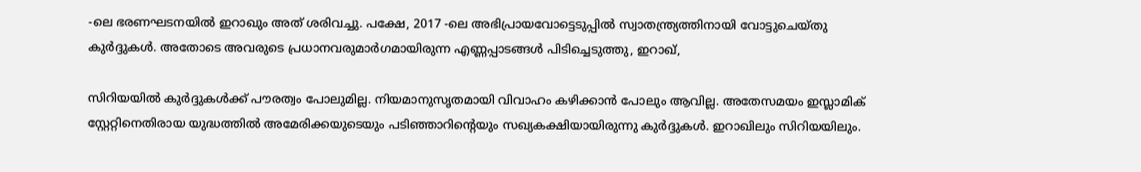-ലെ ഭരണഘടനയിൽ ഇറാഖും അത് ശരിവച്ചു. പക്ഷേ, 2017 -ലെ അഭിപ്രായവോട്ടെടുപ്പിൽ സ്വാതന്ത്ര്യത്തിനായി വോട്ടുചെയ്തു കുർദ്ദുകൾ. അതോടെ അവരുടെ പ്രധാനവരുമാർഗമായിരുന്ന എണ്ണപ്പാടങ്ങൾ പിടിച്ചെടുത്തു, ഇറാഖ്,

സിറിയയിൽ കുർദ്ദുകൾക്ക് പൗരത്വം പോലുമില്ല. നിയമാനുസൃതമായി വിവാഹം കഴിക്കാൻ പോലും ആവില്ല. അതേസമയം ഇസ്ലാമിക് സ്റ്റേറ്റിനെതിരായ യുദ്ധത്തിൽ അമേരിക്കയുടെയും പടിഞ്ഞാറിന്റെയും സഖ്യകക്ഷിയായിരുന്നു കുർദ്ദുകൾ. ഇറാഖിലും സിറിയയിലും.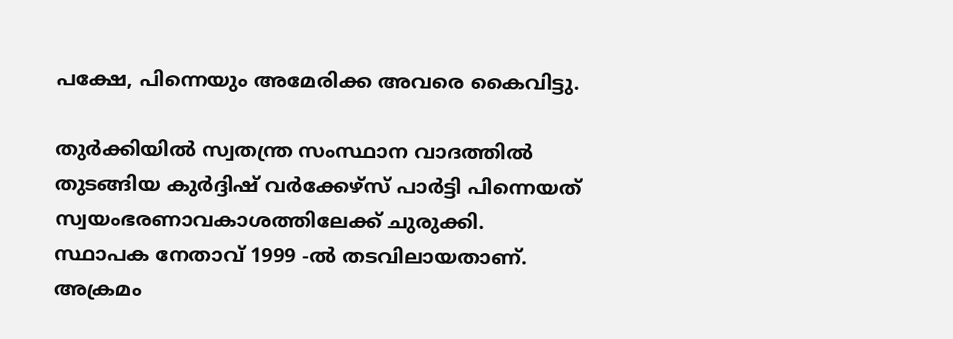പക്ഷേ, പിന്നെയും അമേരിക്ക അവരെ കൈവിട്ടു.

തുർക്കിയിൽ സ്വതന്ത്ര സംസ്ഥാന വാദത്തിൽ തുടങ്ങിയ കുർദ്ദിഷ് വർക്കേഴ്സ് പാർട്ടി പിന്നെയത് സ്വയംഭരണാവകാശത്തിലേക്ക് ചുരുക്കി. സ്ഥാപക നേതാവ് 1999 -ൽ തടവിലായതാണ്. അക്രമം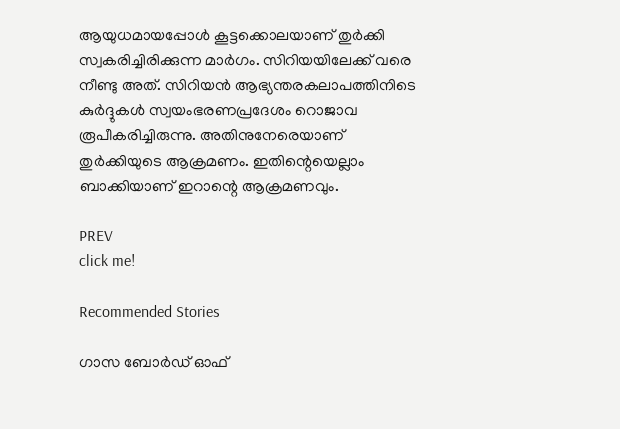ആയുധമായപ്പോൾ കൂട്ടക്കൊലയാണ് തുർക്കി സ്വകരിച്ചിരിക്കുന്ന മാർഗം. സിറിയയിലേക്ക് വരെ നീണ്ടു അത്. സിറിയൻ ആഭ്യന്തരകലാപത്തിനിടെ കുർദ്ദുകൾ സ്വയംഭരണപ്രദേശം റൊജാവ രൂപീകരിച്ചിരുന്നു. അതിനുനേരെയാണ് തുർക്കിയുടെ ആക്രമണം. ഇതിന്റെയെല്ലാം ബാക്കിയാണ് ഇറാന്റെ ആക്രമണവും.

PREV
click me!

Recommended Stories

ഗാസ ബോർഡ് ഓഫ്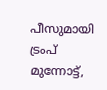പീസുമായി ട്രംപ് മുന്നോട്ട്,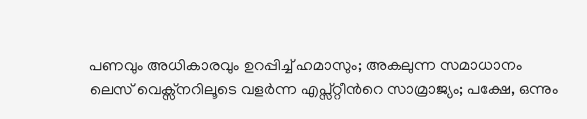പണവും അധികാരവും ഉറപ്പിച്ച് ഹമാസും; അകലുന്ന സമാധാനം
ലെസ് വെക്സ്നറിലൂടെ വളർന്ന എപ്സ്റ്റീന്‍റെ സാമ്രാജ്യം; പക്ഷേ, ഒന്നും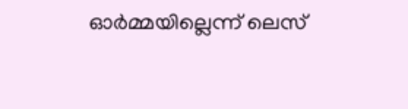ഓർമ്മയില്ലെന്ന് ലെസ്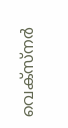വെക്സ്നർ